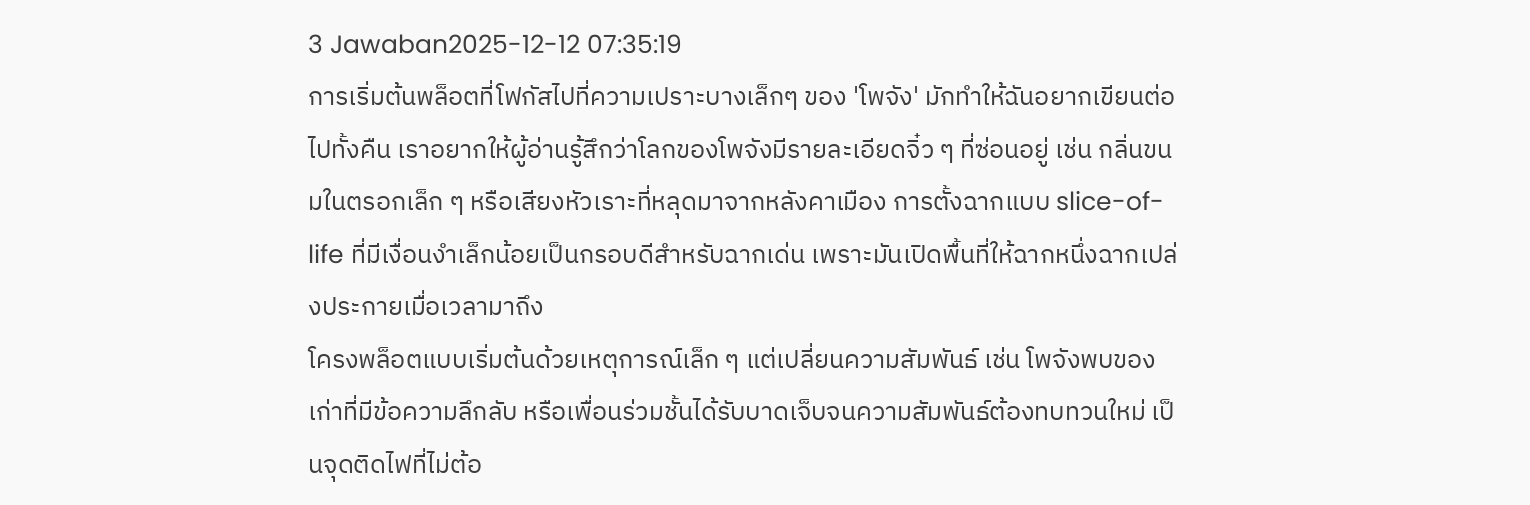3 Jawaban2025-12-12 07:35:19
การเริ่มต้นพล็อตที่โฟกัสไปที่ความเปราะบางเล็กๆ ของ 'โพจัง' มักทำให้ฉันอยากเขียนต่อไปทั้งคืน เราอยากให้ผู้อ่านรู้สึกว่าโลกของโพจังมีรายละเอียดจิ๋ว ๆ ที่ซ่อนอยู่ เช่น กลิ่นขนมในตรอกเล็ก ๆ หรือเสียงหัวเราะที่หลุดมาจากหลังคาเมือง การตั้งฉากแบบ slice-of-life ที่มีเงื่อนงำเล็กน้อยเป็นกรอบดีสำหรับฉากเด่น เพราะมันเปิดพื้นที่ให้ฉากหนึ่งฉากเปล่งประกายเมื่อเวลามาถึง
โครงพล็อตแบบเริ่มต้นด้วยเหตุการณ์เล็ก ๆ แต่เปลี่ยนความสัมพันธ์ เช่น โพจังพบของเก่าที่มีข้อความลึกลับ หรือเพื่อนร่วมชั้นได้รับบาดเจ็บจนความสัมพันธ์ต้องทบทวนใหม่ เป็นจุดติดไฟที่ไม่ต้อ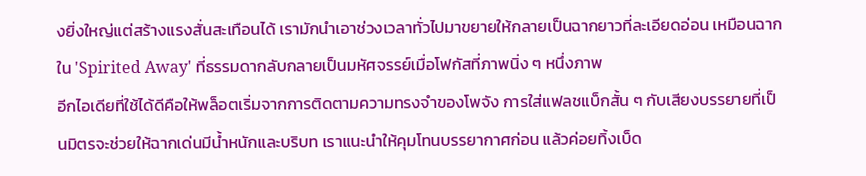งยิ่งใหญ่แต่สร้างแรงสั่นสะเทือนได้ เรามักนำเอาช่วงเวลาทั่วไปมาขยายให้กลายเป็นฉากยาวที่ละเอียดอ่อน เหมือนฉากใน 'Spirited Away' ที่ธรรมดากลับกลายเป็นมหัศจรรย์เมื่อโฟกัสที่ภาพนิ่ง ๆ หนึ่งภาพ
อีกไอเดียที่ใช้ได้ดีคือให้พล็อตเริ่มจากการติดตามความทรงจำของโพจัง การใส่แฟลชแบ็กสั้น ๆ กับเสียงบรรยายที่เป็นมิตรจะช่วยให้ฉากเด่นมีน้ำหนักและบริบท เราแนะนำให้คุมโทนบรรยากาศก่อน แล้วค่อยทิ้งเบ็ด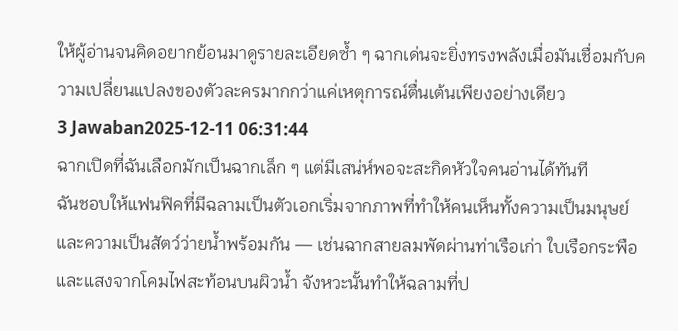ให้ผู้อ่านจนคิดอยากย้อนมาดูรายละเอียดซ้ำ ๆ ฉากเด่นจะยิ่งทรงพลังเมื่อมันเชื่อมกับความเปลี่ยนแปลงของตัวละครมากกว่าแค่เหตุการณ์ตื่นเต้นเพียงอย่างเดียว
3 Jawaban2025-12-11 06:31:44
ฉากเปิดที่ฉันเลือกมักเป็นฉากเล็ก ๆ แต่มีเสน่ห์พอจะสะกิดหัวใจคนอ่านได้ทันที
ฉันชอบให้แฟนฟิคที่มีฉลามเป็นตัวเอกเริ่มจากภาพที่ทำให้คนเห็นทั้งความเป็นมนุษย์และความเป็นสัตว์ว่ายน้ำพร้อมกัน — เช่นฉากสายลมพัดผ่านท่าเรือเก่า ใบเรือกระพือ และแสงจากโคมไฟสะท้อนบนผิวน้ำ จังหวะนั้นทำให้ฉลามที่ป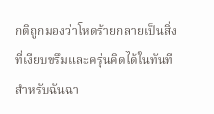กติถูกมองว่าโหดร้ายกลายเป็นสิ่งที่เงียบขรึมและครุ่นคิดได้ในทันที สำหรับฉันฉา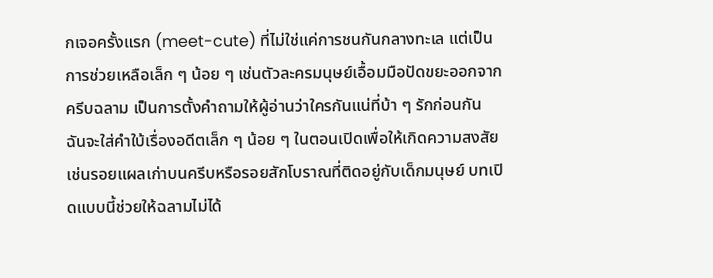กเจอครั้งแรก (meet-cute) ที่ไม่ใช่แค่การชนกันกลางทะเล แต่เป็นการช่วยเหลือเล็ก ๆ น้อย ๆ เช่นตัวละครมนุษย์เอื้อมมือปัดขยะออกจากครีบฉลาม เป็นการตั้งคำถามให้ผู้อ่านว่าใครกันแน่ที่บ้า ๆ รักก่อนกัน
ฉันจะใส่คำใบ้เรื่องอดีตเล็ก ๆ น้อย ๆ ในตอนเปิดเพื่อให้เกิดความสงสัย เช่นรอยแผลเก่าบนครีบหรือรอยสักโบราณที่ติดอยู่กับเด็กมนุษย์ บทเปิดแบบนี้ช่วยให้ฉลามไม่ได้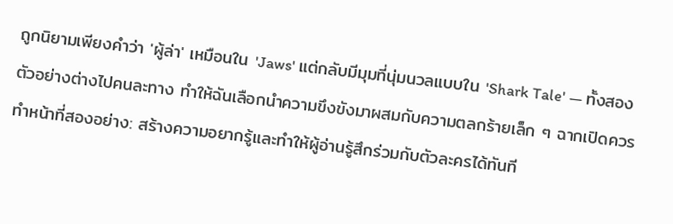ถูกนิยามเพียงคำว่า 'ผู้ล่า' เหมือนใน 'Jaws' แต่กลับมีมุมที่นุ่มนวลแบบใน 'Shark Tale' — ทั้งสองตัวอย่างต่างไปคนละทาง ทำให้ฉันเลือกนำความขึงขังมาผสมกับความตลกร้ายเล็ก ๆ ฉากเปิดควรทำหน้าที่สองอย่าง: สร้างความอยากรู้และทำให้ผู้อ่านรู้สึกร่วมกับตัวละครได้ทันที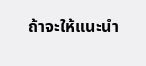ถ้าจะให้แนะนำ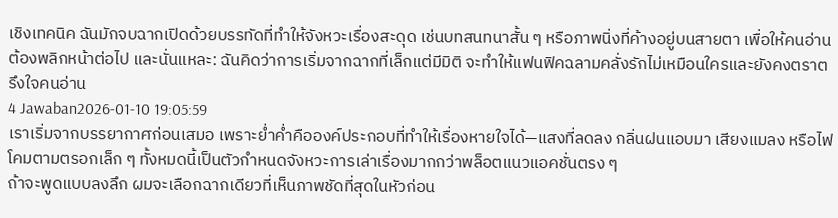เชิงเทคนิค ฉันมักจบฉากเปิดด้วยบรรทัดที่ทำให้จังหวะเรื่องสะดุด เช่นบทสนทนาสั้น ๆ หรือภาพนิ่งที่ค้างอยู่บนสายตา เพื่อให้คนอ่านต้องพลิกหน้าต่อไป และนั่นแหละ: ฉันคิดว่าการเริ่มจากฉากที่เล็กแต่มีมิติ จะทำให้แฟนฟิคฉลามคลั่งรักไม่เหมือนใครและยังคงตราตรึงใจคนอ่าน
4 Jawaban2026-01-10 19:05:59
เราเริ่มจากบรรยากาศก่อนเสมอ เพราะย่ำค่ำคือองค์ประกอบที่ทำให้เรื่องหายใจได้—แสงที่ลดลง กลิ่นฝนแอบมา เสียงแมลง หรือไฟโคมตามตรอกเล็ก ๆ ทั้งหมดนี้เป็นตัวกำหนดจังหวะการเล่าเรื่องมากกว่าพล็อตแนวแอคชั่นตรง ๆ
ถ้าจะพูดแบบลงลึก ผมจะเลือกฉากเดียวที่เห็นภาพชัดที่สุดในหัวก่อน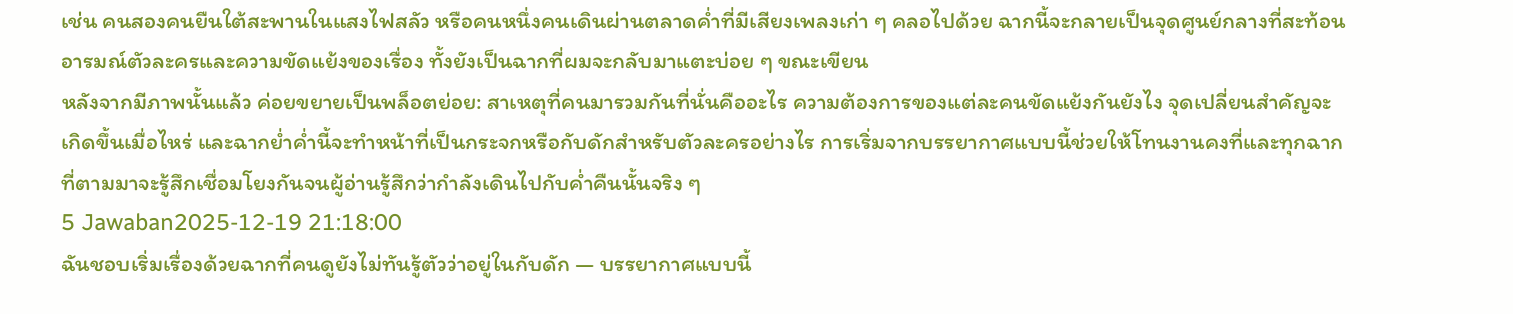เช่น คนสองคนยืนใต้สะพานในแสงไฟสลัว หรือคนหนึ่งคนเดินผ่านตลาดค่ำที่มีเสียงเพลงเก่า ๆ คลอไปด้วย ฉากนี้จะกลายเป็นจุดศูนย์กลางที่สะท้อนอารมณ์ตัวละครและความขัดแย้งของเรื่อง ทั้งยังเป็นฉากที่ผมจะกลับมาแตะบ่อย ๆ ขณะเขียน
หลังจากมีภาพนั้นแล้ว ค่อยขยายเป็นพล็อตย่อย: สาเหตุที่คนมารวมกันที่นั่นคืออะไร ความต้องการของแต่ละคนขัดแย้งกันยังไง จุดเปลี่ยนสำคัญจะเกิดขึ้นเมื่อไหร่ และฉากย่ำค่ำนี้จะทำหน้าที่เป็นกระจกหรือกับดักสำหรับตัวละครอย่างไร การเริ่มจากบรรยากาศแบบนี้ช่วยให้โทนงานคงที่และทุกฉากที่ตามมาจะรู้สึกเชื่อมโยงกันจนผู้อ่านรู้สึกว่ากำลังเดินไปกับค่ำคืนนั้นจริง ๆ
5 Jawaban2025-12-19 21:18:00
ฉันชอบเริ่มเรื่องด้วยฉากที่คนดูยังไม่ทันรู้ตัวว่าอยู่ในกับดัก — บรรยากาศแบบนี้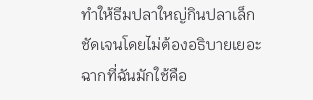ทำให้ธีมปลาใหญ่กินปลาเล็กชัดเจนโดยไม่ต้องอธิบายเยอะ
ฉากที่ฉันมักใช้คือ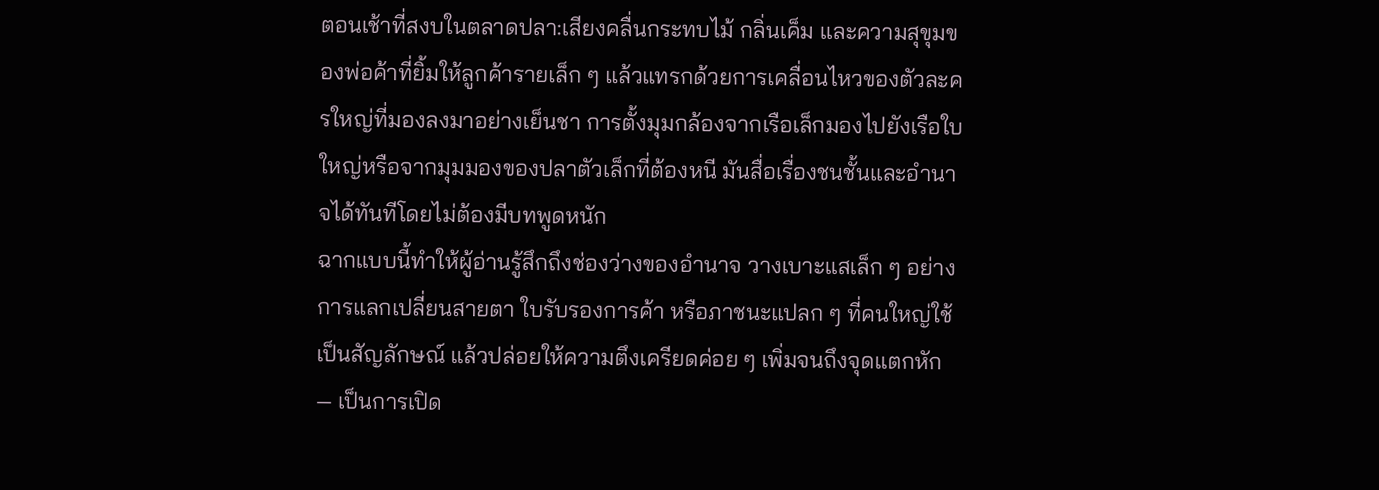ตอนเช้าที่สงบในตลาดปลา:เสียงคลื่นกระทบไม้ กลิ่นเค็ม และความสุขุมของพ่อค้าที่ยิ้มให้ลูกค้ารายเล็ก ๆ แล้วแทรกด้วยการเคลื่อนไหวของตัวละครใหญ่ที่มองลงมาอย่างเย็นชา การตั้งมุมกล้องจากเรือเล็กมองไปยังเรือใบใหญ่หรือจากมุมมองของปลาตัวเล็กที่ต้องหนี มันสื่อเรื่องชนชั้นและอำนาจได้ทันทีโดยไม่ต้องมีบทพูดหนัก
ฉากแบบนี้ทำให้ผู้อ่านรู้สึกถึงช่องว่างของอำนาจ วางเบาะแสเล็ก ๆ อย่างการแลกเปลี่ยนสายตา ใบรับรองการค้า หรือภาชนะแปลก ๆ ที่คนใหญ่ใช้เป็นสัญลักษณ์ แล้วปล่อยให้ความตึงเครียดค่อย ๆ เพิ่มจนถึงจุดแตกหัก — เป็นการเปิด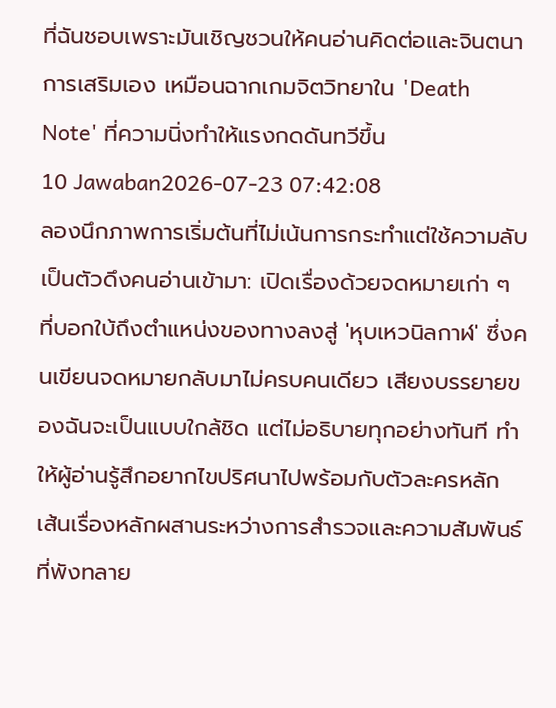ที่ฉันชอบเพราะมันเชิญชวนให้คนอ่านคิดต่อและจินตนาการเสริมเอง เหมือนฉากเกมจิตวิทยาใน 'Death Note' ที่ความนิ่งทำให้แรงกดดันทวีขึ้น
10 Jawaban2026-07-23 07:42:08
ลองนึกภาพการเริ่มต้นที่ไม่เน้นการกระทำแต่ใช้ความลับเป็นตัวดึงคนอ่านเข้ามา: เปิดเรื่องด้วยจดหมายเก่า ๆ ที่บอกใบ้ถึงตำแหน่งของทางลงสู่ 'หุบเหวนิลกาฬ' ซึ่งคนเขียนจดหมายกลับมาไม่ครบคนเดียว เสียงบรรยายของฉันจะเป็นแบบใกล้ชิด แต่ไม่อธิบายทุกอย่างทันที ทำให้ผู้อ่านรู้สึกอยากไขปริศนาไปพร้อมกับตัวละครหลัก
เส้นเรื่องหลักผสานระหว่างการสำรวจและความสัมพันธ์ที่พังทลาย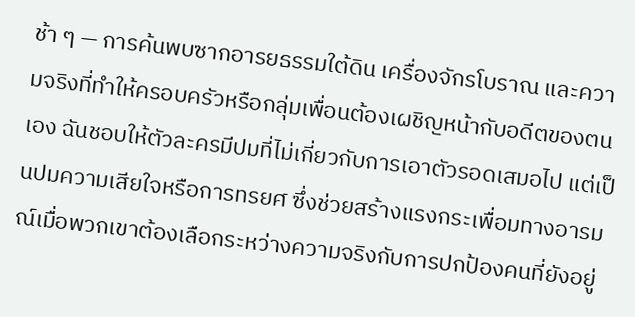ช้า ๆ — การค้นพบซากอารยธรรมใต้ดิน เครื่องจักรโบราณ และความจริงที่ทำให้ครอบครัวหรือกลุ่มเพื่อนต้องเผชิญหน้ากับอดีตของตนเอง ฉันชอบให้ตัวละครมีปมที่ไม่เกี่ยวกับการเอาตัวรอดเสมอไป แต่เป็นปมความเสียใจหรือการทรยศ ซึ่งช่วยสร้างแรงกระเพื่อมทางอารมณ์เมื่อพวกเขาต้องเลือกระหว่างความจริงกับการปกป้องคนที่ยังอยู่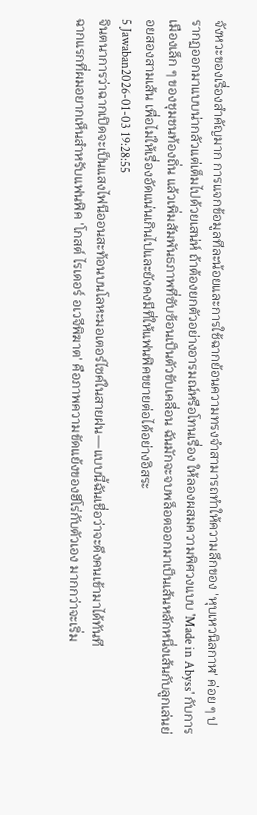จังหวะของเรื่องสำคัญมาก การแจกข้อมูลทีละน้อยและการใช้ฉากย้อนความทรงจำสามารถทำให้ความลึกของ 'หุบเหวนิลกาฬ' ค่อย ๆ ปรากฏออกมาแบบน่ากลัวแต่เต็มไปด้วยเสน่ห์ ถ้าต้องยกตัวอย่างอารมณ์หรือโทนเรื่อง ให้ลองผสมความพิศวงแบบ 'Made in Abyss' กับการเมืองเล็ก ๆ ของชุมชนท้องถิ่น แล้วเพิ่มสัมพันธภาพที่ซับซ้อนเป็นตัวขับเคลื่อน ฉันมักจะจบพล็อตออกมาเป็นเส้นหลักหนึ่งเส้นกับลูกเล่นย่อยสองสามเส้น เพื่อไม่ให้เรื่องอัดแน่นเกินไปและยังคงมีที่ให้แฟนฟิคขยายต่อได้อย่างอิสระ
5 Jawaban2026-01-03 19:28:55
จินตนาการว่าฉากเปิดจะเป็นแสงไฟนีออนสะท้อนบนโลหะมอเตอร์ไซค์ในสายฝน—แบบนี้ฉันเชื่อว่าจะดึงคนเข้ามาได้ทันที
ฉากแรกที่ผมอยากเห็นสำหรับแฟนฟิค 'โกสต์ ไรเดอร์ อเวจีพิฆาต' คือภาพความขัดแย้งของฮีโร่กับตัวเอง มากกว่าจะเริ่ม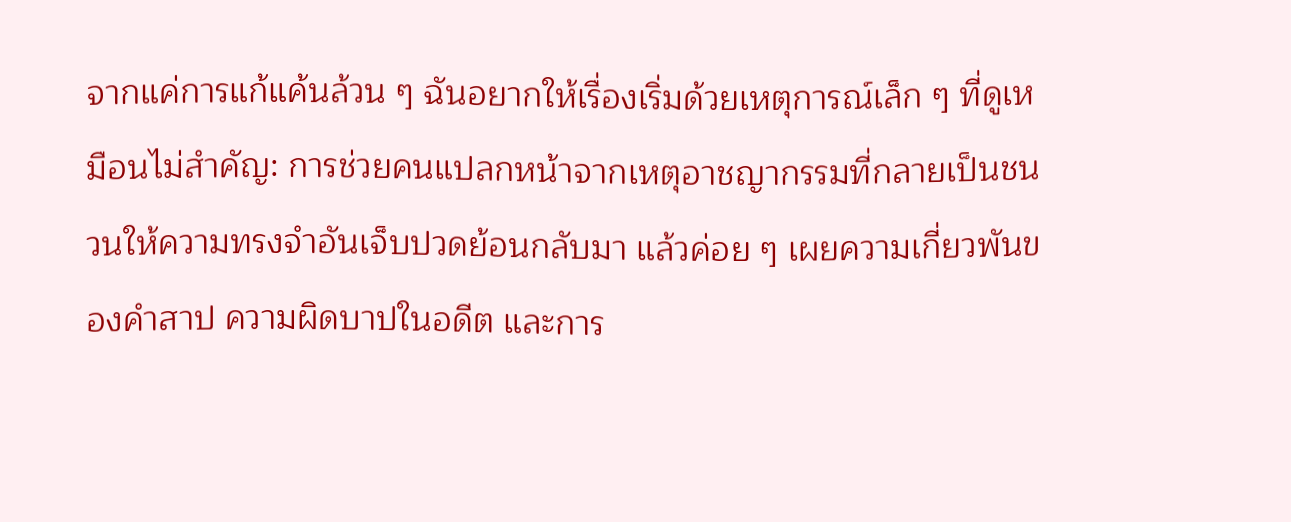จากแค่การแก้แค้นล้วน ๆ ฉันอยากให้เรื่องเริ่มด้วยเหตุการณ์เล็ก ๆ ที่ดูเหมือนไม่สำคัญ: การช่วยคนแปลกหน้าจากเหตุอาชญากรรมที่กลายเป็นชนวนให้ความทรงจำอันเจ็บปวดย้อนกลับมา แล้วค่อย ๆ เผยความเกี่ยวพันของคำสาป ความผิดบาปในอดีต และการ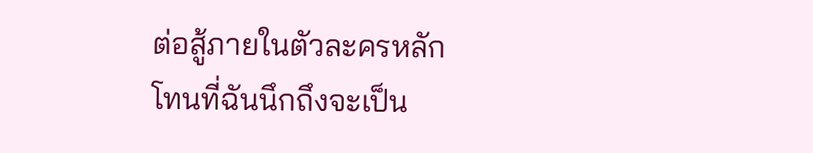ต่อสู้ภายในตัวละครหลัก
โทนที่ฉันนึกถึงจะเป็น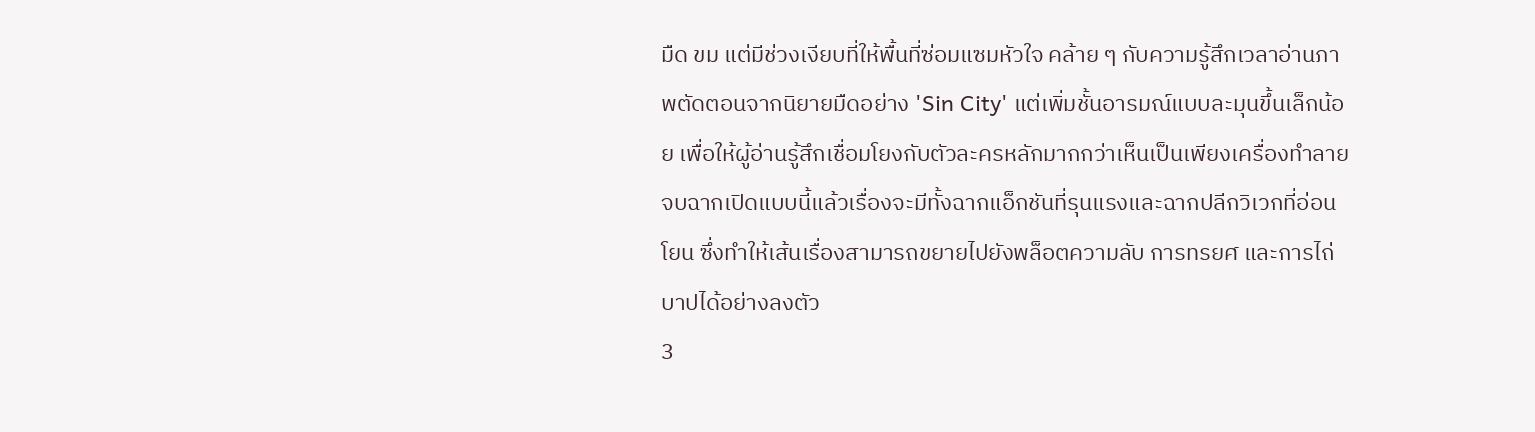มืด ขม แต่มีช่วงเงียบที่ให้พื้นที่ซ่อมแซมหัวใจ คล้าย ๆ กับความรู้สึกเวลาอ่านภาพตัดตอนจากนิยายมืดอย่าง 'Sin City' แต่เพิ่มชั้นอารมณ์แบบละมุนขึ้นเล็กน้อย เพื่อให้ผู้อ่านรู้สึกเชื่อมโยงกับตัวละครหลักมากกว่าเห็นเป็นเพียงเครื่องทำลาย จบฉากเปิดแบบนี้แล้วเรื่องจะมีทั้งฉากแอ็กชันที่รุนแรงและฉากปลีกวิเวกที่อ่อนโยน ซึ่งทำให้เส้นเรื่องสามารถขยายไปยังพล็อตความลับ การทรยศ และการไถ่บาปได้อย่างลงตัว
3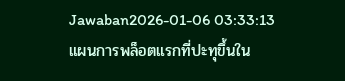Jawaban2026-01-06 03:33:13
แผนการพล็อตแรกที่ปะทุขึ้นใน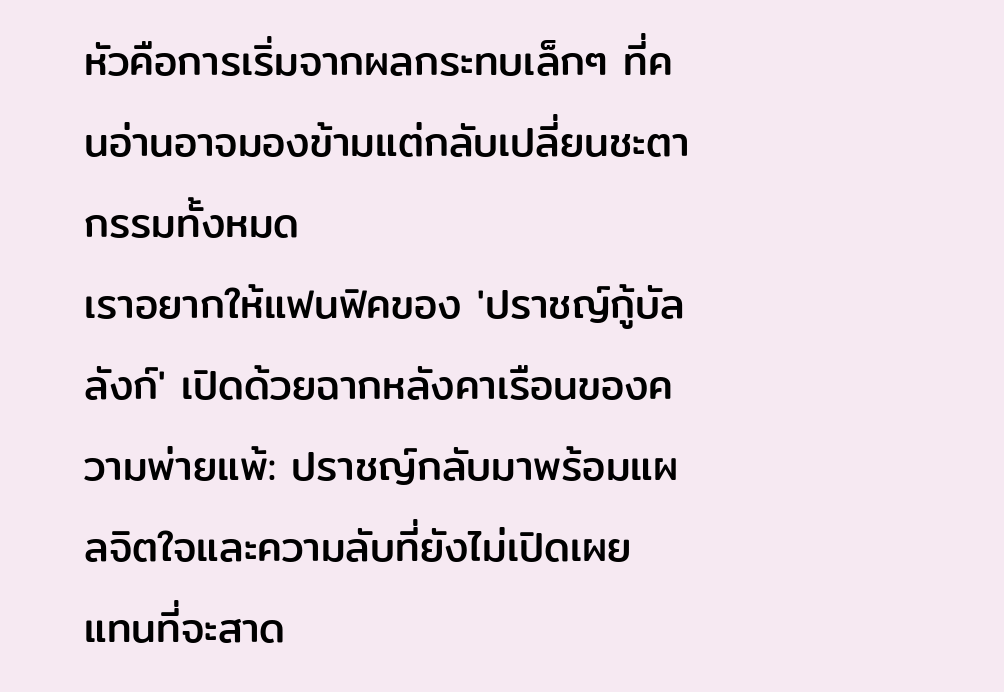หัวคือการเริ่มจากผลกระทบเล็กๆ ที่คนอ่านอาจมองข้ามแต่กลับเปลี่ยนชะตากรรมทั้งหมด
เราอยากให้แฟนฟิคของ 'ปราชญ์กู้บัลลังก์' เปิดด้วยฉากหลังคาเรือนของความพ่ายแพ้: ปราชญ์กลับมาพร้อมแผลจิตใจและความลับที่ยังไม่เปิดเผย แทนที่จะสาด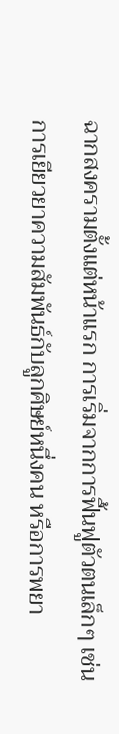ฉากสงครามตั้งแต่หน้าแรก การเริ่มจากการฟื้นฟูตัวตนเล็กๆ เช่น การเยียวยาความสัมพันธ์กับลูกศิษย์หนึ่งคน หรือการพยา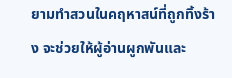ยามทำสวนในคฤหาสน์ที่ถูกทิ้งร้าง จะช่วยให้ผู้อ่านผูกพันและ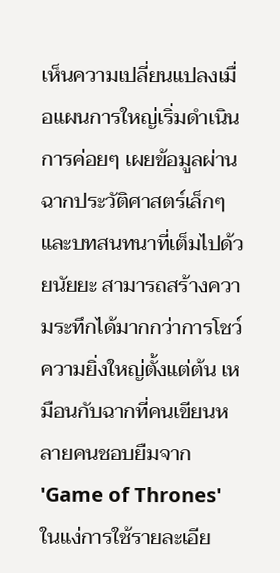เห็นความเปลี่ยนแปลงเมื่อแผนการใหญ่เริ่มดำเนิน
การค่อยๆ เผยข้อมูลผ่านฉากประวัติศาสตร์เล็กๆ และบทสนทนาที่เต็มไปด้วยนัยยะ สามารถสร้างความระทึกได้มากกว่าการโชว์ความยิ่งใหญ่ตั้งแต่ต้น เหมือนกับฉากที่คนเขียนหลายคนชอบยืมจาก 'Game of Thrones' ในแง่การใช้รายละเอีย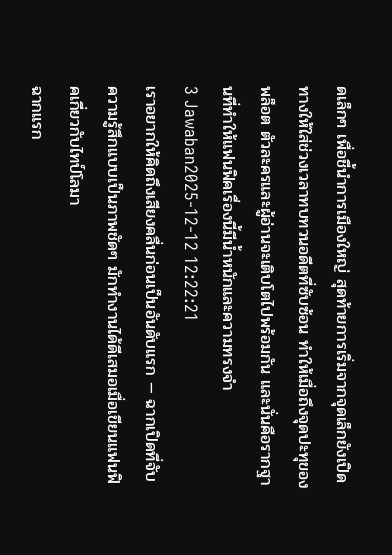ดเล็กๆ เพื่อชี้นำการเมืองใหญ่ สุดท้ายการเริ่มจากจุดเล็กยังเปิดทางให้ใส่ช่วงเวลาทบทวนอดีตที่ซับซ้อน ทำให้เมื่อถึงจุดปะทุของพล็อต ตัวละครและผู้อ่านจะเติบโตไปพร้อมกัน และนั่นคือรากฐานที่ทำให้แฟนฟิคเรื่องนี้มีน้ำหนักและความทรงจำ
3 Jawaban2025-12-12 12:22:21
เราอยากให้คิดถึงเสียงคลื่นก่อนเป็นอันดับแรก — ฉากเปิดที่จับความรู้สึกแบบเป็นภาพชัดๆ มักทำงานได้ดีเสมอเมื่อเขียนแฟนฟิคเกี่ยวกับไทป์โลมา
ฉากแรก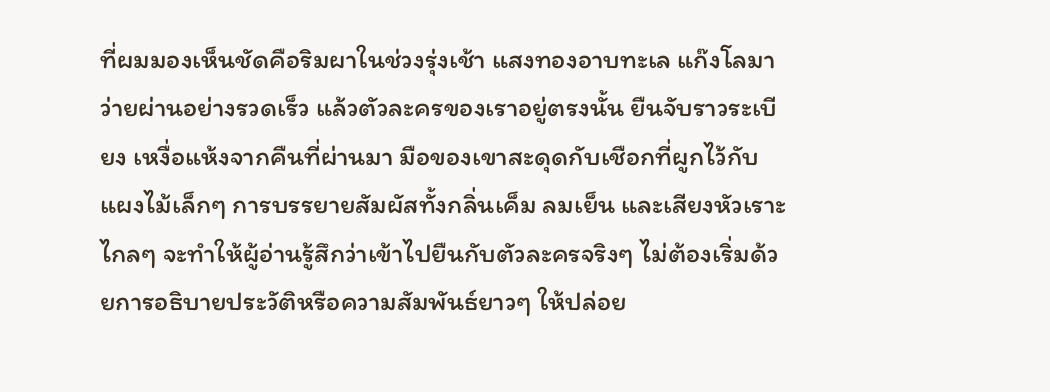ที่ผมมองเห็นชัดคือริมผาในช่วงรุ่งเช้า แสงทองอาบทะเล แก๊งโลมาว่ายผ่านอย่างรวดเร็ว แล้วตัวละครของเราอยู่ตรงนั้น ยืนจับราวระเบียง เหงื่อแห้งจากคืนที่ผ่านมา มือของเขาสะดุดกับเชือกที่ผูกไว้กับแผงไม้เล็กๆ การบรรยายสัมผัสทั้งกลิ่นเค็ม ลมเย็น และเสียงหัวเราะไกลๆ จะทำให้ผู้อ่านรู้สึกว่าเข้าไปยืนกับตัวละครจริงๆ ไม่ต้องเริ่มด้วยการอธิบายประวัติหรือความสัมพันธ์ยาวๆ ให้ปล่อย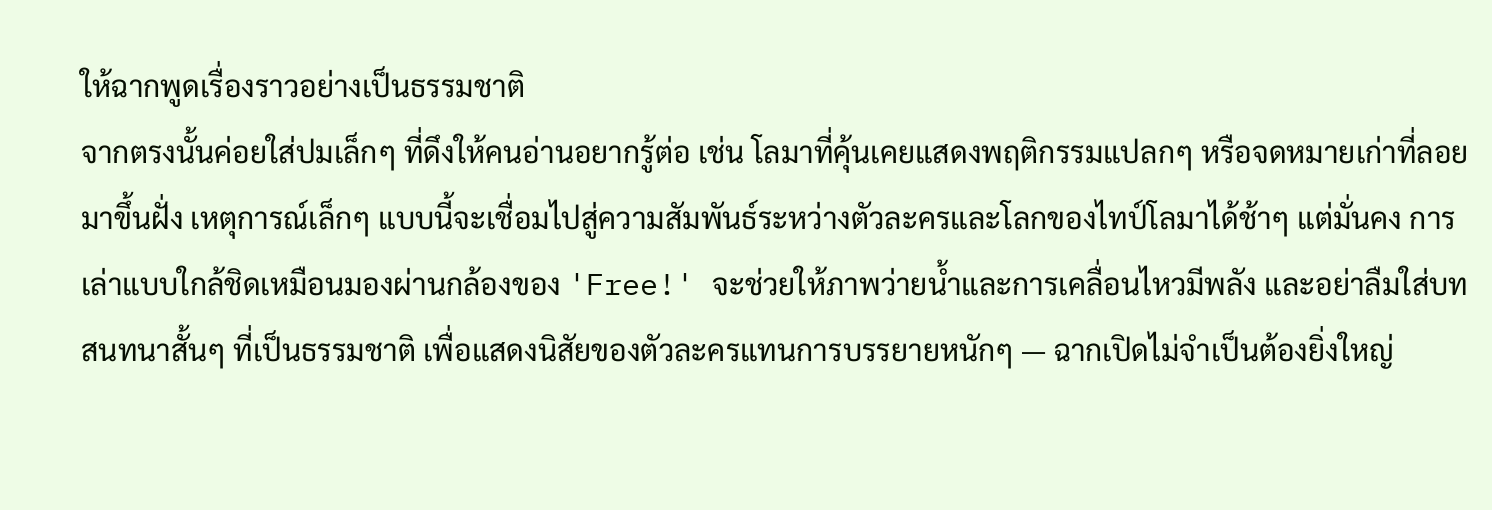ให้ฉากพูดเรื่องราวอย่างเป็นธรรมชาติ
จากตรงนั้นค่อยใส่ปมเล็กๆ ที่ดึงให้คนอ่านอยากรู้ต่อ เช่น โลมาที่คุ้นเคยแสดงพฤติกรรมแปลกๆ หรือจดหมายเก่าที่ลอยมาขึ้นฝั่ง เหตุการณ์เล็กๆ แบบนี้จะเชื่อมไปสู่ความสัมพันธ์ระหว่างตัวละครและโลกของไทป์โลมาได้ช้าๆ แต่มั่นคง การเล่าแบบใกล้ชิดเหมือนมองผ่านกล้องของ 'Free!' จะช่วยให้ภาพว่ายน้ำและการเคลื่อนไหวมีพลัง และอย่าลืมใส่บทสนทนาสั้นๆ ที่เป็นธรรมชาติ เพื่อแสดงนิสัยของตัวละครแทนการบรรยายหนักๆ — ฉากเปิดไม่จำเป็นต้องยิ่งใหญ่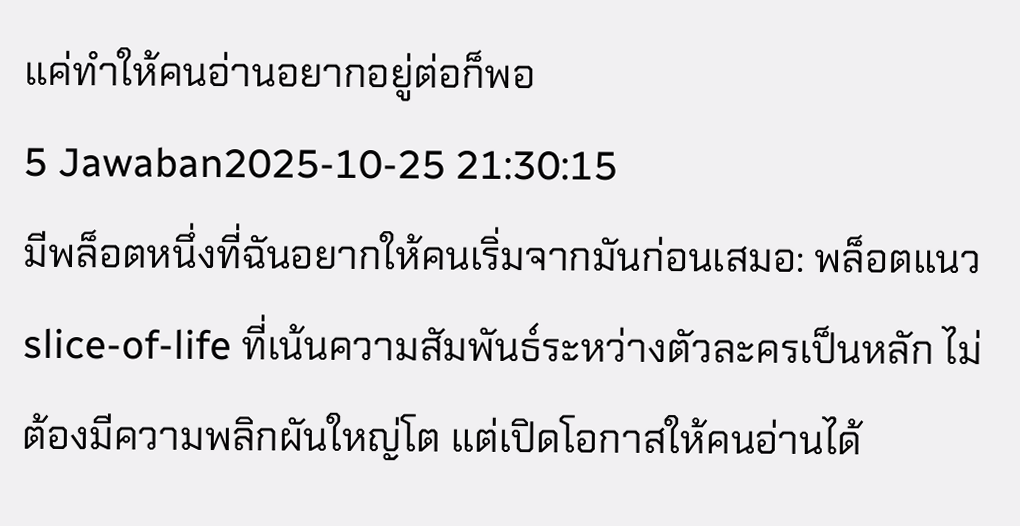แค่ทำให้คนอ่านอยากอยู่ต่อก็พอ
5 Jawaban2025-10-25 21:30:15
มีพล็อตหนึ่งที่ฉันอยากให้คนเริ่มจากมันก่อนเสมอ: พล็อตแนว slice-of-life ที่เน้นความสัมพันธ์ระหว่างตัวละครเป็นหลัก ไม่ต้องมีความพลิกผันใหญ่โต แต่เปิดโอกาสให้คนอ่านได้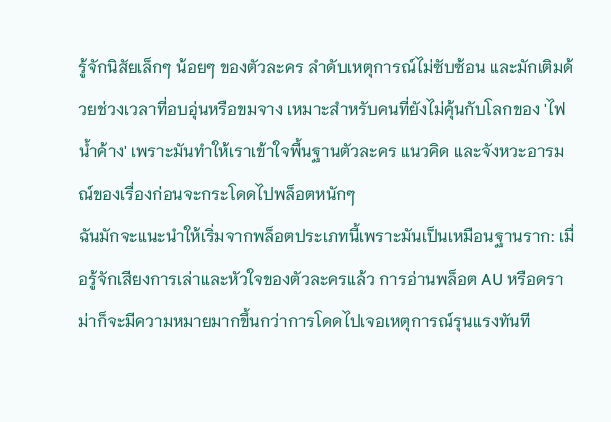รู้จักนิสัยเล็กๆ น้อยๆ ของตัวละคร ลำดับเหตุการณ์ไม่ซับซ้อน และมักเติมด้วยช่วงเวลาที่อบอุ่นหรือขมจาง เหมาะสำหรับคนที่ยังไม่คุ้นกับโลกของ 'ไฟน้ำค้าง' เพราะมันทำให้เราเข้าใจพื้นฐานตัวละคร แนวคิด และจังหวะอารมณ์ของเรื่องก่อนจะกระโดดไปพล็อตหนักๆ
ฉันมักจะแนะนำให้เริ่มจากพล็อตประเภทนี้เพราะมันเป็นเหมือนฐานราก: เมื่อรู้จักเสียงการเล่าและหัวใจของตัวละครแล้ว การอ่านพล็อต AU หรือดราม่าก็จะมีความหมายมากขึ้นกว่าการโดดไปเจอเหตุการณ์รุนแรงทันที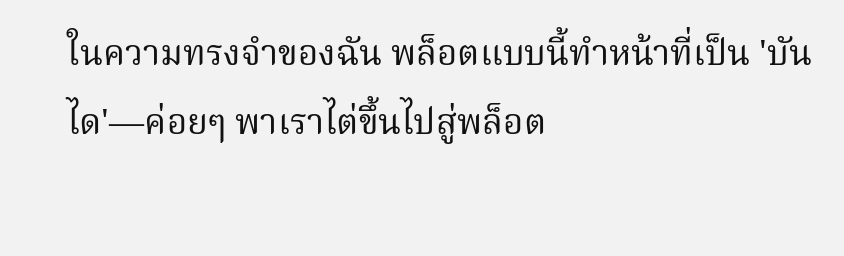ในความทรงจำของฉัน พล็อตแบบนี้ทำหน้าที่เป็น 'บันได'—ค่อยๆ พาเราไต่ขึ้นไปสู่พล็อต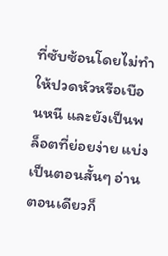ที่ซับซ้อนโดยไม่ทำให้ปวดหัวหรือเบือนหนี และยังเป็นพล็อตที่ย่อยง่าย แบ่งเป็นตอนสั้นๆ อ่านตอนเดียวก็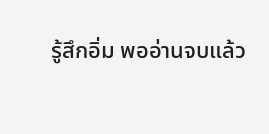รู้สึกอิ่ม พออ่านจบแล้ว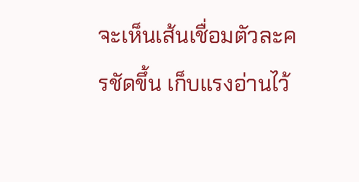จะเห็นเส้นเชื่อมตัวละครชัดขึ้น เก็บแรงอ่านไว้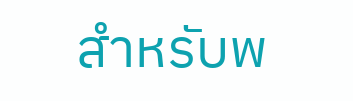สำหรับพ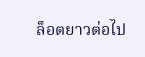ล็อตยาวต่อไป